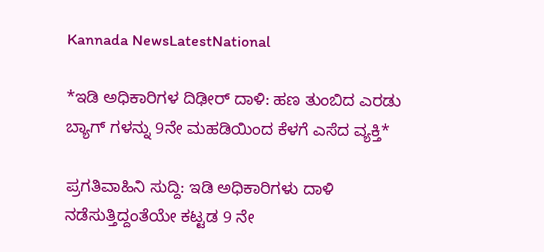Kannada NewsLatestNational

*ಇಡಿ ಅಧಿಕಾರಿಗಳ ದಿಢೀರ್ ದಾಳಿ: ಹಣ ತುಂಬಿದ ಎರಡು ಬ್ಯಾಗ್ ಗಳನ್ನು 9ನೇ ಮಹಡಿಯಿಂದ ಕೆಳಗೆ ಎಸೆದ ವ್ಯಕ್ತಿ*

ಪ್ರಗತಿವಾಹಿನಿ ಸುದ್ದಿ: ಇಡಿ ಅಧಿಕಾರಿಗಳು ದಾಳಿ ನಡೆಸುತ್ತಿದ್ದಂತೆಯೇ ಕಟ್ಟಡ 9 ನೇ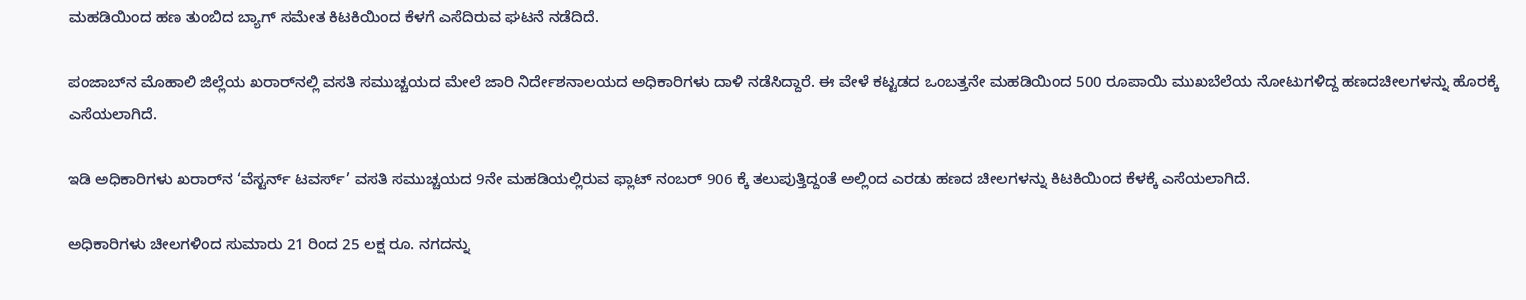ಮಹಡಿಯಿಂದ ಹಣ ತುಂಬಿದ ಬ್ಯಾಗ್ ಸಮೇತ ಕಿಟಕಿಯಿಂದ ಕೆಳಗೆ ಎಸೆದಿರುವ ಘಟನೆ ನಡೆದಿದೆ.

ಪಂಜಾಬ್‌ನ ಮೊಹಾಲಿ ಜಿಲ್ಲೆಯ ಖರಾರ್‌ನಲ್ಲಿ ವಸತಿ ಸಮುಚ್ಚಯದ ಮೇಲೆ ಜಾರಿ ನಿರ್ದೇಶನಾಲಯದ ಅಧಿಕಾರಿಗಳು ದಾಳಿ ನಡೆಸಿದ್ದಾರೆ. ಈ ವೇಳೆ ಕಟ್ಟಡದ ಒಂಬತ್ತನೇ ಮಹಡಿಯಿಂದ 500 ರೂಪಾಯಿ ಮುಖಬೆಲೆಯ ನೋಟುಗಳಿದ್ದ ಹಣದಚೀಲಗಳನ್ನು ಹೊರಕ್ಕೆ ಎಸೆಯಲಾಗಿದೆ.

ಇಡಿ ಅಧಿಕಾರಿಗಳು ಖರಾರ್‌ನ ‘ವೆಸ್ಟರ್ನ್ ಟವರ್ಸ್’ ವಸತಿ ಸಮುಚ್ಚಯದ 9ನೇ ಮಹಡಿಯಲ್ಲಿರುವ ಫ್ಲಾಟ್ ನಂಬರ್ 906 ಕ್ಕೆ ತಲುಪುತ್ತಿದ್ದಂತೆ ಅಲ್ಲಿಂದ ಎರಡು ಹಣದ ಚೀಲಗಳನ್ನು ಕಿಟಕಿಯಿಂದ ಕೆಳಕ್ಕೆ ಎಸೆಯಲಾಗಿದೆ.

ಅಧಿಕಾರಿಗಳು ಚೀಲಗಳಿಂದ ಸುಮಾರು 21 ರಿಂದ 25 ಲಕ್ಷ ರೂ. ನಗದನ್ನು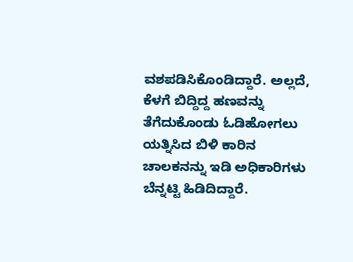ವಶಪಡಿಸಿಕೊಂಡಿದ್ದಾರೆ. ಅಲ್ಲದೆ, ಕೆಳಗೆ ಬಿದ್ದಿದ್ದ ಹಣವನ್ನು ತೆಗೆದುಕೊಂಡು ಓಡಿಹೋಗಲು ಯತ್ನಿಸಿದ ಬಿಳಿ ಕಾರಿನ ಚಾಲಕನನ್ನು ಇಡಿ ಅಧಿಕಾರಿಗಳು ಬೆನ್ನಟ್ಟಿ ಹಿಡಿದಿದ್ದಾರೆ.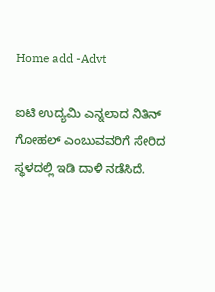Home add -Advt

ಐಟಿ ಉದ್ಯಮಿ ಎನ್ನಲಾದ ನಿತಿನ್ ಗೋಹಲ್ ಎಂಬುವವರಿಗೆ ಸೇರಿದ ಸ್ಥಳದಲ್ಲಿ ಇಡಿ ದಾಳಿ ನಡೆಸಿದೆ.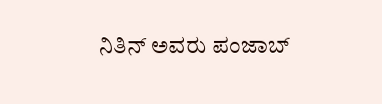ನಿತಿನ್ ಅವರು ಪಂಜಾಬ್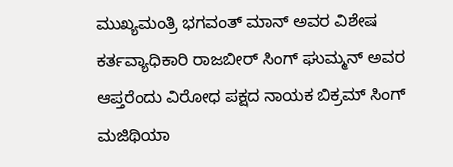ಮುಖ್ಯಮಂತ್ರಿ ಭಗವಂತ್ ಮಾನ್ ಅವರ ವಿಶೇಷ ಕರ್ತವ್ಯಾಧಿಕಾರಿ ರಾಜಬೀರ್ ಸಿಂಗ್ ಘುಮ್ಮನ್ ಅವರ ಆಪ್ತರೆಂದು ವಿರೋಧ ಪಕ್ಷದ ನಾಯಕ ಬಿಕ್ರಮ್ ಸಿಂಗ್ ಮಜಿಥಿಯಾ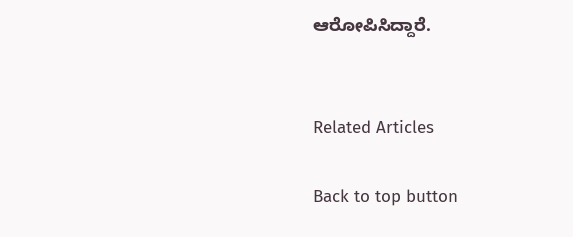ಆರೋಪಿಸಿದ್ದಾರೆ.


Related Articles

Back to top button